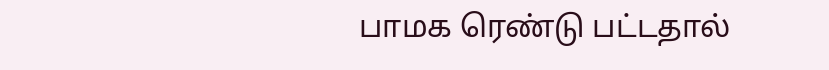பாமக ரெண்டு பட்டதால்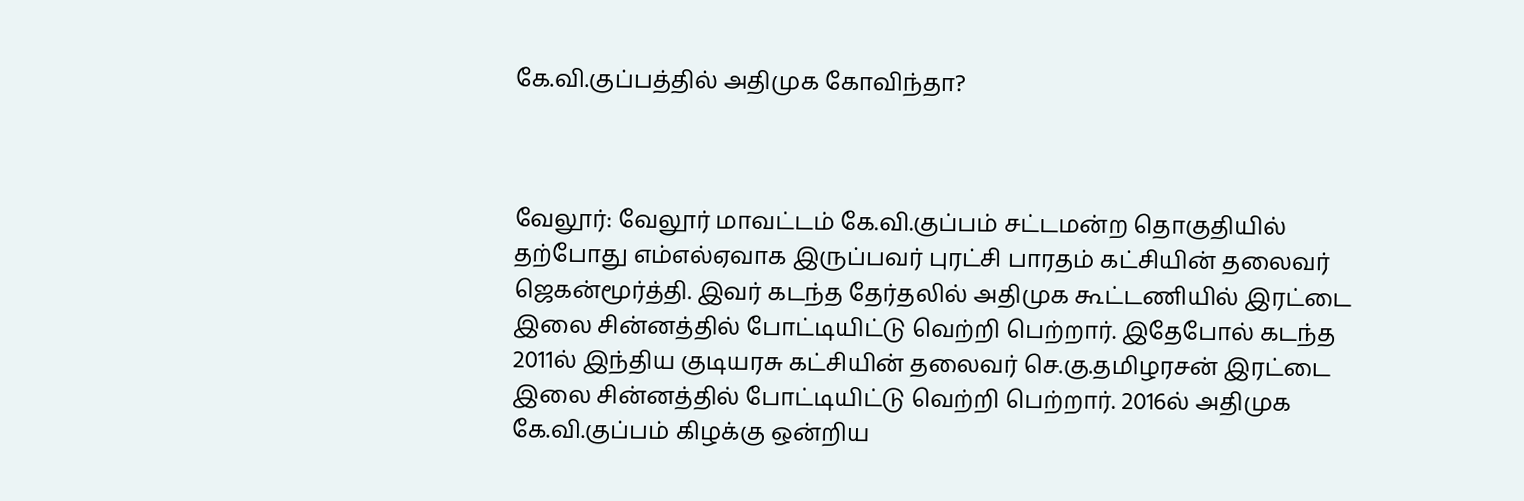கே.வி.குப்பத்தில் அதிமுக கோவிந்தா?



வேலூர்: வேலூர் மாவட்டம் கே.வி.குப்பம் சட்டமன்ற தொகுதியில் தற்போது எம்எல்ஏவாக இருப்பவர் புரட்சி பாரதம் கட்சியின் தலைவர் ஜெகன்மூர்த்தி. இவர் கடந்த தேர்தலில் அதிமுக கூட்டணியில் இரட்டை இலை சின்னத்தில் போட்டியிட்டு வெற்றி பெற்றார். இதேபோல் கடந்த 2011ல் இந்திய குடியரசு கட்சியின் தலைவர் செ.கு.தமிழரசன் இரட்டை இலை சின்னத்தில் போட்டியிட்டு வெற்றி பெற்றார். 2016ல் அதிமுக கே.வி.குப்பம் கிழக்கு ஒன்றிய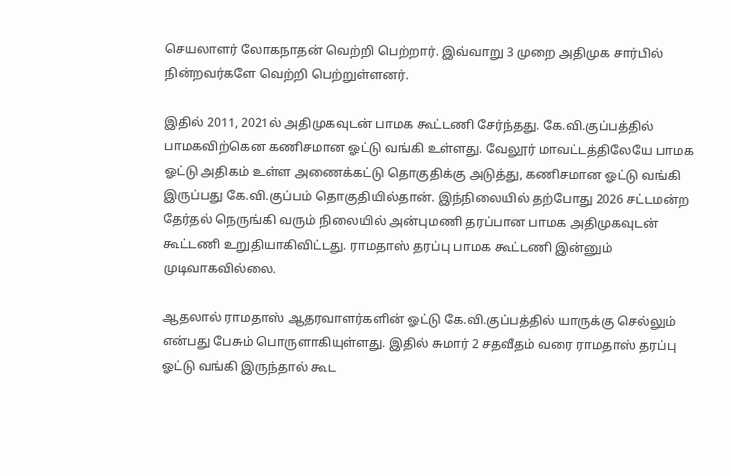செயலாளர் லோகநாதன் வெற்றி பெற்றார். இவ்வாறு 3 முறை அதிமுக சார்பில் நின்றவர்களே வெற்றி பெற்றுள்ளனர்.

இதில் 2011, 2021ல் அதிமுகவுடன் பாமக கூட்டணி சேர்ந்தது. கே.வி.குப்பத்தில் பாமகவிற்கென கணிசமான ஓட்டு வங்கி உள்ளது‌. வேலூர் மாவட்டத்திலேயே பாமக ஓட்டு அதிகம் உள்ள அணைக்கட்டு தொகுதிக்கு அடுத்து, கணிசமான ஓட்டு வங்கி இருப்பது கே.வி.குப்பம் தொகுதியில்தான். இந்நிலையில் தற்போது 2026 சட்டமன்ற தேர்தல் நெருங்கி வரும் நிலையில் அன்புமணி தரப்பான பாமக அதிமுகவுடன் கூட்டணி உறுதியாகிவிட்டது. ராமதாஸ் தரப்பு பாமக கூட்டணி இன்னும் முடிவாகவில்லை.

ஆதலால் ராமதாஸ் ஆதரவாளர்களின் ஓட்டு கே.வி.குப்பத்தில் யாருக்கு செல்லும் என்பது பேசும் பொருளாகியுள்ளது. இதில் சுமார் 2 சதவீதம் வரை ராமதாஸ் தரப்பு ஓட்டு வங்கி இருந்தால் கூட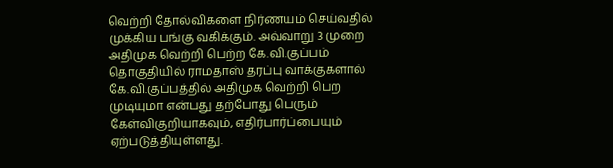வெற்றி தோல்விகளை நிர்ணயம் செய்வதில் முக்கிய பங்கு வகிக்கும். அவ்வாறு 3 முறை அதிமுக வெற்றி பெற்ற கே.வி.குப்பம் தொகுதியில் ராமதாஸ் தரப்பு வாக்குகளால் கே.வி.குப்பத்தில் அதிமுக வெற்றி பெற முடியுமா என்பது தற்போது பெரும் கேள்விகுறியாகவும், எதிர்பார்ப்பையும் ஏற்படுத்தியுள்ளது.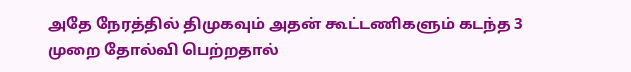அதே நேரத்தில் திமுகவும் அதன் கூட்டணிகளும் கடந்த 3 முறை தோல்வி பெற்றதால்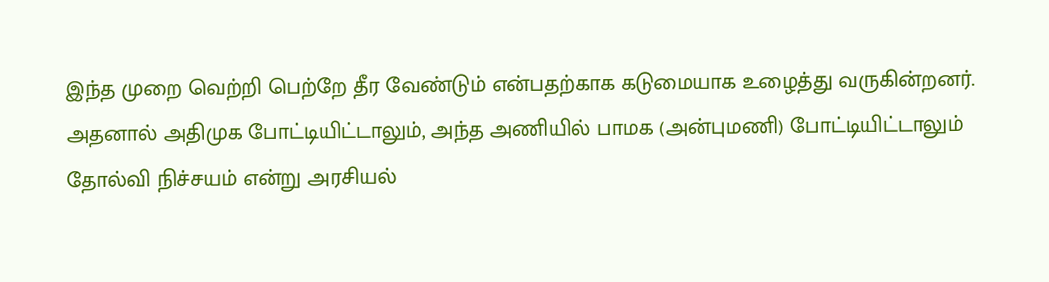இந்த முறை வெற்றி பெற்றே தீர வேண்டும் என்பதற்காக கடுமையாக உழைத்து வருகின்றனர். அதனால் அதிமுக போட்டியிட்டாலும், அந்த அணியில் பாமக (அன்புமணி) போட்டியிட்டாலும் தோல்வி நிச்சயம் என்று அரசியல்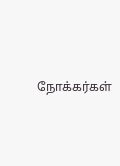நோக்கர்கள்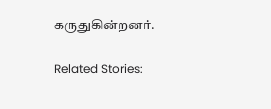கருதுகின்றனர்.

Related Stories: